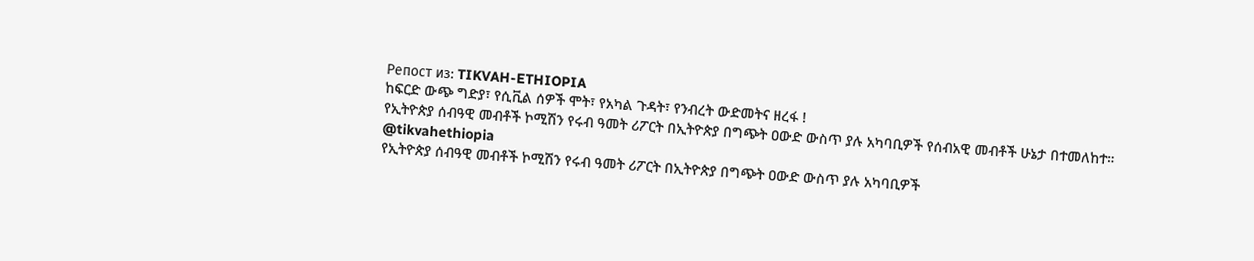Репост из: TIKVAH-ETHIOPIA
ከፍርድ ውጭ ግድያ፣ የሲቪል ሰዎች ሞት፣ የአካል ጉዳት፣ የንብረት ውድመትና ዘረፋ !
የኢትዮጵያ ሰብዓዊ መብቶች ኮሚሽን የሩብ ዓመት ሪፖርት በኢትዮጵያ በግጭት ዐውድ ውስጥ ያሉ አካባቢዎች የሰብአዊ መብቶች ሁኔታ በተመለከተ።
@tikvahethiopia
የኢትዮጵያ ሰብዓዊ መብቶች ኮሚሽን የሩብ ዓመት ሪፖርት በኢትዮጵያ በግጭት ዐውድ ውስጥ ያሉ አካባቢዎች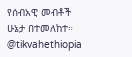የሰብአዊ መብቶች ሁኔታ በተመለከተ።
@tikvahethiopia